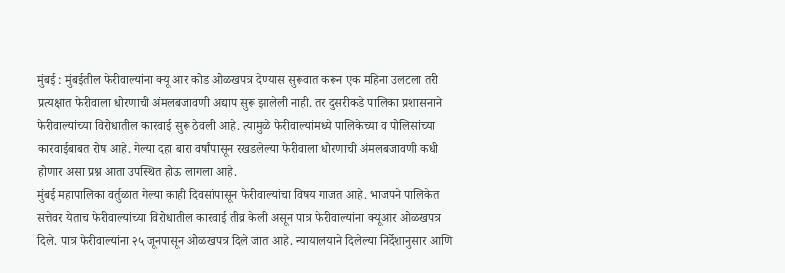मुंबई : मुंबईतील फेरीवाल्यांना क्यू आर कोड ओळखपत्र देण्यास सुरूवात करून एक महिना उलटला तरी प्रत्यक्षात फेरीवाला धोरणाची अंमलबजावणी अद्याप सुरू झालेली नाही. तर दुसरीकडे पालिका प्रशासनाने फेरीवाल्यांच्या विरोधातील कारवाई सुरू ठेवली आहे. त्यामुळे फेरीवाल्यांमध्ये पालिकेच्या व पोलिसांच्या कारवाईबाबत रोष आहे. गेल्या दहा बारा वर्षांपासून रखडलेल्या फेरीवाला धोरणाची अंमलबजावणी कधी होणार असा प्रश्न आता उपस्थित होऊ लागला आहे.
मुंबई महापालिका वर्तुळात गेल्या काही दिवसांपासून फेरीवाल्यांचा विषय गाजत आहे. भाजपने पालिकेत सत्तेवर येताच फेरीवाल्यांच्या विरोधातील कारवाई तीव्र केली असून पात्र फेरीवाल्यांना क्यूआर ओळखपत्र दिले. पात्र फेरीवाल्यांना २५ जूनपासून ओळखपत्र दिले जात आहे. न्यायालयाने दिलेल्या निर्देशानुसार आणि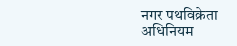नगर पथविक्रेता अधिनियम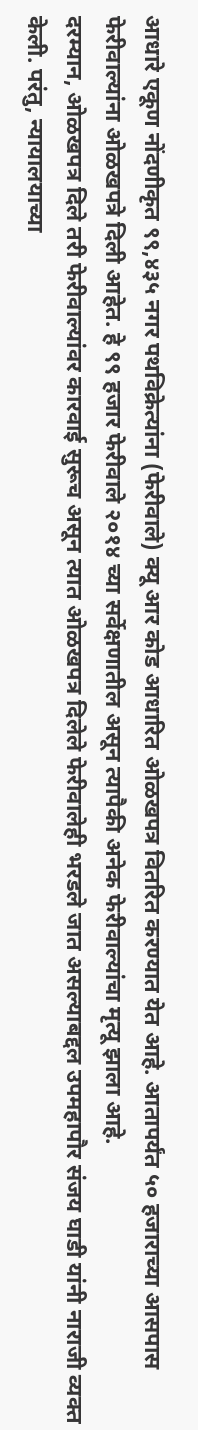आधारे एकूण नोंदणीकृत ९९,४३५ नगर पथविक्रेत्यांना (फेरीवाले) क्यू आर कोड आधारित ओळखपत्र वितरित करण्यात येत आहे. आतापर्यंत ५० हजाराच्या आसपास फेरीवाल्यांना ओळखपत्रे दिली आहेत. हे ९९ हजार फेरीवाले २०१४ च्या सर्वेक्षणातील असून त्यापैकी अनेक फेरीवाल्यांचा मृत्यू झाला आहे.
दरम्यान, ओळखपत्र दिले तरी फेरीवाल्यांवर कारवाई सुरूच असून त्यात ओळखपत्र दिलेले फेरीवालेही भरडले जात असल्याबद्दल उपमहापौर संजय घाडी यांनी नाराजी व्यक्त केली. परंतु, न्यायालयाच्या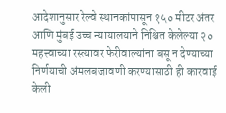आदेशानुसार रेल्वे स्थानकांपासून १५० मीटर अंतर आणि मुंबई उच्च न्यायालयाने निश्चित केलेल्या २० महत्त्वाच्या रस्त्यावर फेरीवाल्यांना बसू न देण्याच्या निर्णयाची अंमलबजावणी करण्यासाठी ही कारवाई केली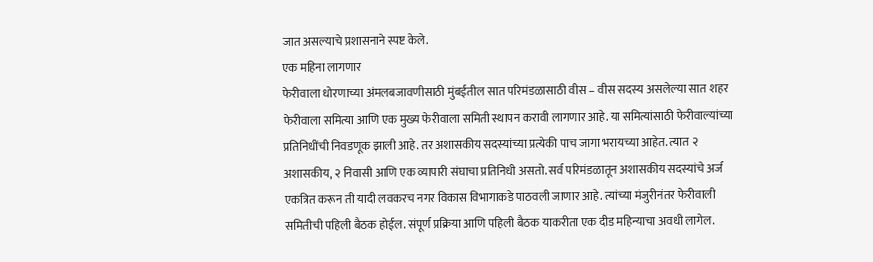जात असल्याचे प्रशासनाने स्पष्ट केले.
एक महिना लागणार
फेरीवाला धोरणाच्या अंमलबजावणीसाठी मुंबईतील सात परिमंडळासाठी वीस – वीस सदस्य असलेल्या सात शहर फेरीवाला समित्या आणि एक मुख्य फेरीवाला समिती स्थापन करावी लागणार आहे. या समित्यांसाठी फेरीवाल्यांच्या प्रतिनिधींची निवडणूक झाली आहे. तर अशासकीय सदस्यांच्या प्रत्येकी पाच जागा भरायच्या आहेत. त्यात २ अशासकीय, २ निवासी आणि एक व्यापारी संघाचा प्रतिनिधी असतो. सर्व परिमंडळातून अशासकीय सदस्यांचे अर्ज एकत्रित करून ती यादी लवकरच नगर विकास विभागाकडे पाठवली जाणार आहे. त्यांच्या मंजुरीनंतर फेरीवाली समितीची पहिली बैठक होईल. संपूर्ण प्रक्रिया आणि पहिली बैठक याकरीता एक दीड महिन्याचा अवधी लागेल.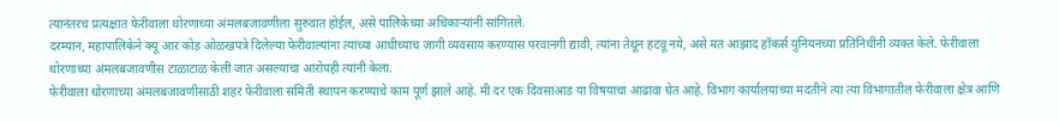त्यानंतरच प्रत्यक्षात फेरीवाला धोरणाच्या अंमलबजावणीला सुरुवात होईल, असे पालिकेच्या अधिकाऱ्यांनी सांगितले.
दरम्यान, महापालिकेने क्यू आर कोड ओळखपत्रे दिलेल्या फेरीवाल्यांना त्यांच्या आधीच्याच जागी व्यवसाय करण्यास परवानगी द्यावी, त्यांना तेथून हटवू नये, असे मत आझाद हॉकर्स युनियनच्या प्रतिनिधींनी व्यक्त केले. फेरीवाला धोरणाच्या अंमलबजावणीस टाळाटाळ केली जात असल्याचा आरोपही त्यांनी केला.
फेरीवाला धोरणाच्या अंमलबजावणीसाठी शहर फेरीवाला समिती स्थापन करण्याचे काम पूर्ण झाले आहे. मी दर एक दिवसाआड या विषयाचा आढावा घेत आहे. विभाग कार्यालयांच्या मदतीने त्या त्या विभागातील फेरीवाला क्षेत्र आणि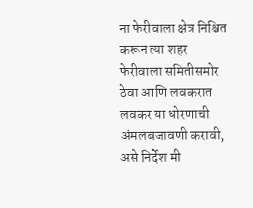ना फेरीवाला क्षेत्र निश्चित करून त्या शहर फेरीवाला समितीसमोर ठेवा आणि लवकरात लवकर या धोरणाची अंमलबजावणी करावी, असे निर्देश मी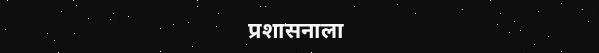प्रशासनाला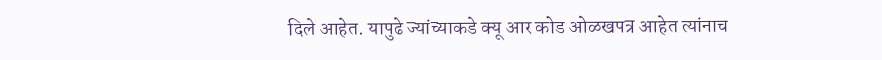दिले आहेत. यापुढे ज्यांच्याकडे क्यू आर कोड ओळखपत्र आहेत त्यांनाच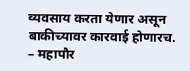व्यवसाय करता येणार असून बाकीच्यावर कारवाई होणारच. – महापौर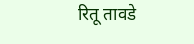रितू तावडे